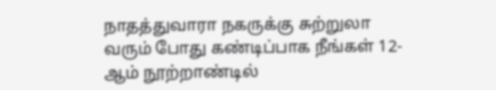நாதத்துவாரா நகருக்கு சுற்றுலா வரும் போது கண்டிப்பாக நீங்கள் 12-ஆம் நூற்றாண்டில்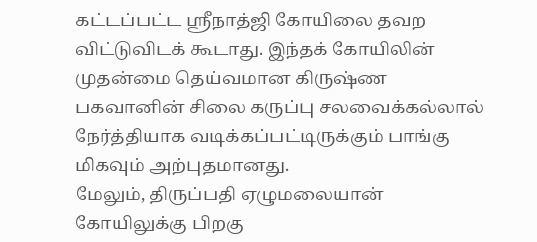கட்டப்பட்ட ஸ்ரீநாத்ஜி கோயிலை தவற விட்டுவிடக் கூடாது. இந்தக் கோயிலின் முதன்மை தெய்வமான கிருஷ்ண பகவானின் சிலை கருப்பு சலவைக்கல்லால் நேர்த்தியாக வடிக்கப்பட்டிருக்கும் பாங்கு மிகவும் அற்புதமானது.
மேலும், திருப்பதி ஏழுமலையான் கோயிலுக்கு பிறகு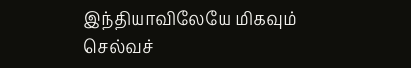இந்தியாவிலேயே மிகவும் செல்வச்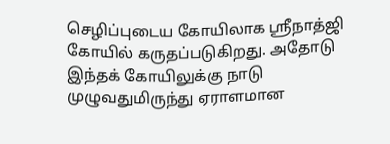செழிப்புடைய கோயிலாக ஸ்ரீநாத்ஜி கோயில் கருதப்படுகிறது. அதோடு இந்தக் கோயிலுக்கு நாடு முழுவதுமிருந்து ஏராளமான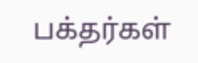பக்தர்கள்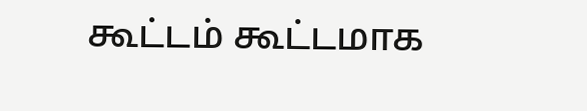கூட்டம் கூட்டமாக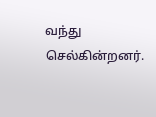வந்து செல்கின்றனர்.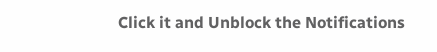Click it and Unblock the Notifications